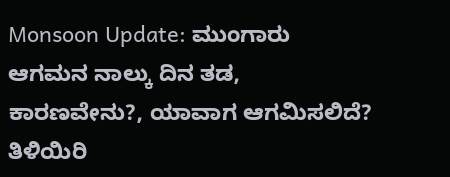Monsoon Update: ಮುಂಗಾರು ಆಗಮನ ನಾಲ್ಕು ದಿನ ತಡ, ಕಾರಣವೇನು?, ಯಾವಾಗ ಆಗಮಿಸಲಿದೆ? ತಿಳಿಯಿರಿ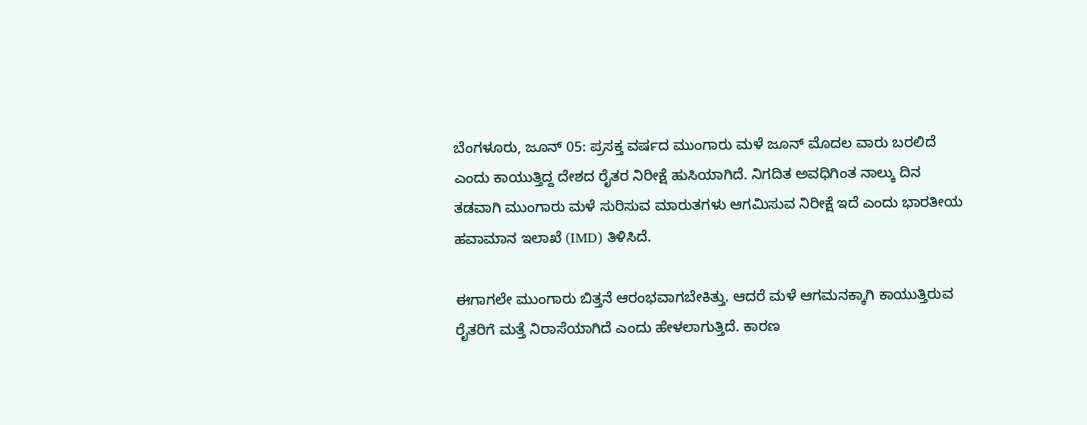ಬೆಂಗಳೂರು, ಜೂನ್ 05: ಪ್ರಸಕ್ತ ವರ್ಷದ ಮುಂಗಾರು ಮಳೆ ಜೂನ್ ಮೊದಲ ವಾರು ಬರಲಿದೆ ಎಂದು ಕಾಯುತ್ತಿದ್ದ ದೇಶದ ರೈತರ ನಿರೀಕ್ಷೆ ಹುಸಿಯಾಗಿದೆ. ನಿಗದಿತ ಅವಧಿಗಿಂತ ನಾಲ್ಕು ದಿನ ತಡವಾಗಿ ಮುಂಗಾರು ಮಳೆ ಸುರಿಸುವ ಮಾರುತಗಳು ಆಗಮಿಸುವ ನಿರೀಕ್ಷೆ ಇದೆ ಎಂದು ಭಾರತೀಯ ಹವಾಮಾನ ಇಲಾಖೆ (IMD) ತಿಳಿಸಿದೆ.

ಈಗಾಗಲೇ ಮುಂಗಾರು ಬಿತ್ತನೆ ಆರಂಭವಾಗಬೇಕಿತ್ತು. ಆದರೆ ಮಳೆ ಆಗಮನಕ್ಕಾಗಿ ಕಾಯುತ್ತಿರುವ ರೈತರಿಗೆ ಮತ್ತೆ ನಿರಾಸೆಯಾಗಿದೆ ಎಂದು ಹೇಳಲಾಗುತ್ತಿದೆ. ಕಾರಣ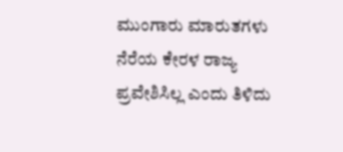ಮುಂಗಾರು ಮಾರುತಗಳು ನೆರೆಯ ಕೇರಳ ರಾಜ್ಯ ಪ್ರವೇಶಿಸಿಲ್ಲ ಎಂದು ತಿಳಿದು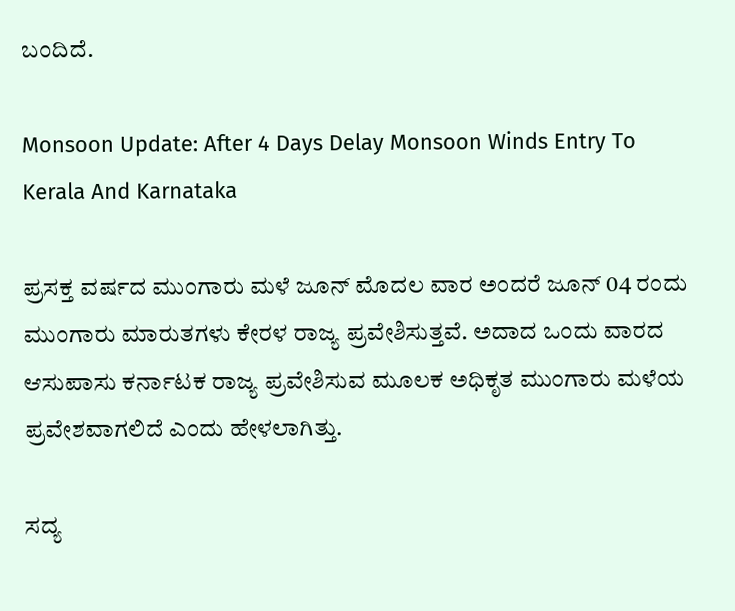ಬಂದಿದೆ.

Monsoon Update: After 4 Days Delay Monsoon Winds Entry To Kerala And Karnataka

ಪ್ರಸಕ್ತ ವರ್ಷದ ಮುಂಗಾರು ಮಳೆ ಜೂನ್ ಮೊದಲ ವಾರ ಅಂದರೆ ಜೂನ್ 04 ರಂದು ಮುಂಗಾರು ಮಾರುತಗಳು ಕೇರಳ ರಾಜ್ಯ ಪ್ರವೇಶಿಸುತ್ತವೆ. ಅದಾದ ಒಂದು ವಾರದ ಆಸುಪಾಸು ಕರ್ನಾಟಕ ರಾಜ್ಯ ಪ್ರವೇಶಿಸುವ ಮೂಲಕ ಅಧಿಕೃತ ಮುಂಗಾರು ಮಳೆಯ ಪ್ರವೇಶವಾಗಲಿದೆ ಎಂದು ಹೇಳಲಾಗಿತ್ತು.

ಸದ್ಯ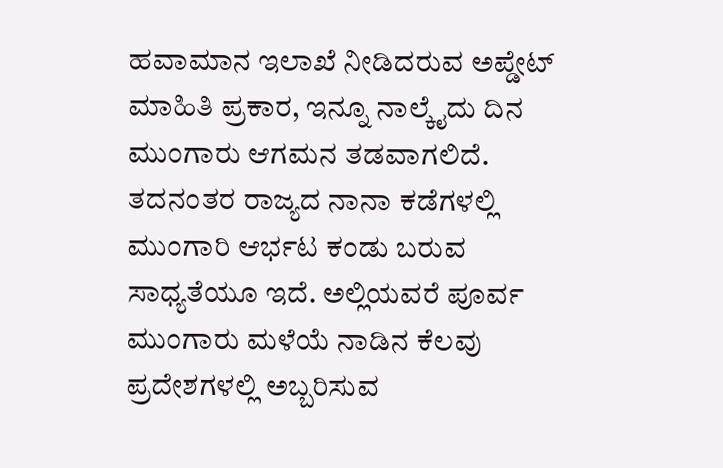ಹವಾಮಾನ ಇಲಾಖೆ ನೀಡಿದರುವ ಅಪ್ಡೇಟ್ ಮಾಹಿತಿ ಪ್ರಕಾರ, ಇನ್ನೂ ನಾಲ್ಕೈದು ದಿನ ಮುಂಗಾರು ಆಗಮನ ತಡವಾಗಲಿದೆ. ತದನಂತರ ರಾಜ್ಯದ ನಾನಾ ಕಡೆಗಳಲ್ಲಿ ಮುಂಗಾರಿ ಆರ್ಭಟ ಕಂಡು ಬರುವ ಸಾಧ್ಯತೆಯೂ ಇದೆ. ಅಲ್ಲಿಯವರೆ ಪೂರ್ವ ಮುಂಗಾರು ಮಳೆಯೆ ನಾಡಿನ ಕೆಲವು ಪ್ರದೇಶಗಳಲ್ಲಿ ಅಬ್ಬರಿಸುವ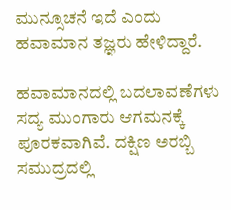ಮುನ್ಸೂಚನೆ ಇದೆ ಎಂದು ಹವಾಮಾನ ತಜ್ಞರು ಹೇಳಿದ್ದಾರೆ.

ಹವಾಮಾನದಲ್ಲಿ ಬದಲಾವಣೆಗಳು ಸದ್ಯ ಮುಂಗಾರು ಆಗಮನಕ್ಕೆ ಪೂರಕವಾಗಿವೆ. ದಕ್ಷಿಣ ಅರಬ್ಬಿ ಸಮುದ್ರದಲ್ಲಿ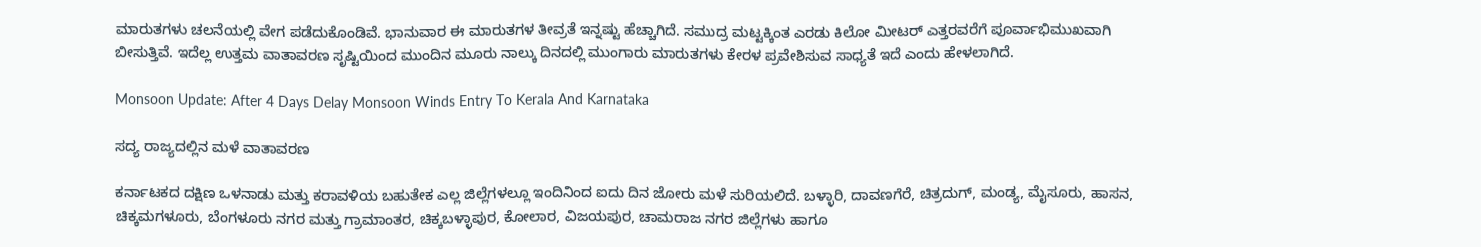ಮಾರುತಗಳು ಚಲನೆಯಲ್ಲಿ ವೇಗ ಪಡೆದುಕೊಂಡಿವೆ. ಭಾನುವಾರ ಈ ಮಾರುತಗಳ ತೀವ್ರತೆ ಇನ್ನಷ್ಟು ಹೆಚ್ಚಾಗಿದೆ. ಸಮುದ್ರ ಮಟ್ಟಕ್ಕಿಂತ ಎರಡು ಕಿಲೋ ಮೀಟರ್ ಎತ್ತರವರೆಗೆ ಪೂರ್ವಾಭಿಮುಖವಾಗಿ ಬೀಸುತ್ತಿವೆ. ಇದೆಲ್ಲ ಉತ್ತಮ ವಾತಾವರಣ ಸೃಷ್ಟಿಯಿಂದ ಮುಂದಿನ ಮೂರು ನಾಲ್ಕು ದಿನದಲ್ಲಿ ಮುಂಗಾರು ಮಾರುತಗಳು ಕೇರಳ ಪ್ರವೇಶಿಸುವ ಸಾಧ್ಯತೆ ಇದೆ ಎಂದು ಹೇಳಲಾಗಿದೆ.

Monsoon Update: After 4 Days Delay Monsoon Winds Entry To Kerala And Karnataka

ಸದ್ಯ ರಾಜ್ಯದಲ್ಲಿನ ಮಳೆ ವಾತಾವರಣ

ಕರ್ನಾಟಕದ ದಕ್ಷಿಣ ಒಳನಾಡು ಮತ್ತು ಕರಾವಳಿಯ ಬಹುತೇಕ ಎಲ್ಲ ಜಿಲ್ಲೆಗಳಲ್ಲೂ ಇಂದಿನಿಂದ ಐದು ದಿನ ಜೋರು ಮಳೆ ಸುರಿಯಲಿದೆ. ಬಳ್ಳಾರಿ, ದಾವಣಗೆರೆ, ಚಿತ್ರದುಗ್, ಮಂಡ್ಯ, ಮೈಸೂರು, ಹಾಸನ, ಚಿಕ್ಕಮಗಳೂರು, ಬೆಂಗಳೂರು ನಗರ ಮತ್ತು ಗ್ರಾಮಾಂತರ, ಚಿಕ್ಕಬಳ್ಳಾಪುರ, ಕೋಲಾರ, ವಿಜಯಪುರ, ಚಾಮರಾಜ ನಗರ ಜಿಲ್ಲೆಗಳು ಹಾಗೂ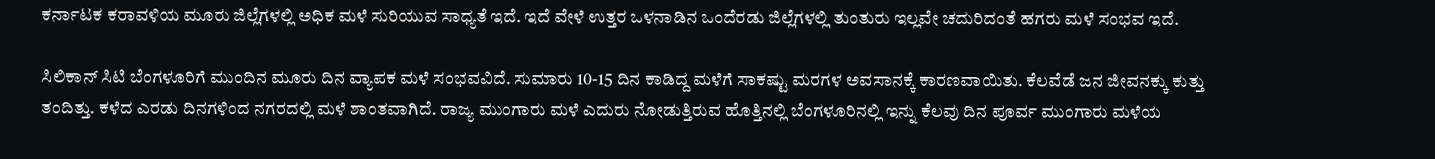ಕರ್ನಾಟಕ ಕರಾವಳಿಯ ಮೂರು ಜಿಲ್ಲೆಗಳಲ್ಲಿ ಅಧಿಕ ಮಳೆ ಸುರಿಯುವ ಸಾಧ್ಯತೆ ಇದೆ. ಇದೆ ವೇಳೆ ಉತ್ತರ ಒಳನಾಡಿನ ಒಂದೆರಡು ಜಿಲ್ಲೆಗಳಲ್ಲಿ ತುಂತುರು ಇಲ್ಲವೇ ಚದುರಿದಂತೆ ಹಗರು ಮಳೆ ಸಂಭವ ಇದೆ.

ಸಿಲಿಕಾನ್ ಸಿಟಿ ಬೆಂಗಳೂರಿಗೆ ಮುಂದಿನ ಮೂರು ದಿನ ವ್ಯಾಪಕ ಮಳೆ ಸಂಭವವಿದೆ. ಸುಮಾರು 10-15 ದಿನ ಕಾಡಿದ್ದ ಮಳೆಗೆ ಸಾಕಷ್ಟು ಮರಗಳ ಅವಸಾನಕ್ಕೆ ಕಾರಣವಾಯಿತು. ಕೆಲವೆಡೆ ಜನ ಜೀವನಕ್ಕು ಕುತ್ತು ತಂದಿತ್ತು. ಕಳೆದ ಎರಡು ದಿನಗಳಿಂದ ನಗರದಲ್ಲಿ ಮಳೆ ಶಾಂತವಾಗಿದೆ. ರಾಜ್ಯ ಮುಂಗಾರು ಮಳೆ ಎದುರು ನೋಡುತ್ತಿರುವ ಹೊತ್ತಿನಲ್ಲಿ ಬೆಂಗಳೂರಿನಲ್ಲಿ ಇನ್ನು ಕೆಲವು ದಿನ ಪೂರ್ವ ಮುಂಗಾರು ಮಳೆಯ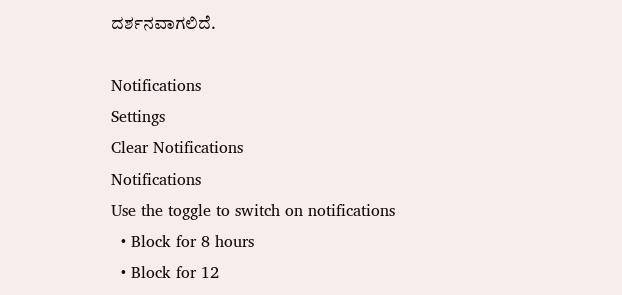ದರ್ಶನವಾಗಲಿದೆ.

Notifications
Settings
Clear Notifications
Notifications
Use the toggle to switch on notifications
  • Block for 8 hours
  • Block for 12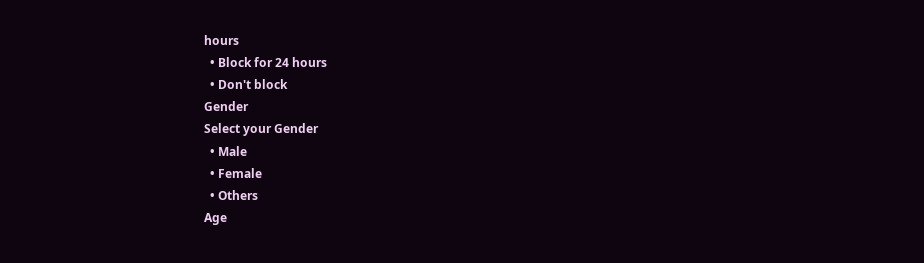hours
  • Block for 24 hours
  • Don't block
Gender
Select your Gender
  • Male
  • Female
  • Others
Age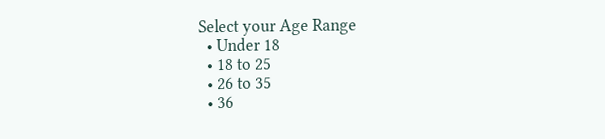Select your Age Range
  • Under 18
  • 18 to 25
  • 26 to 35
  • 36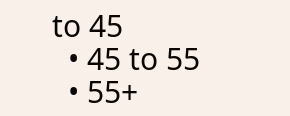to 45
  • 45 to 55
  • 55+